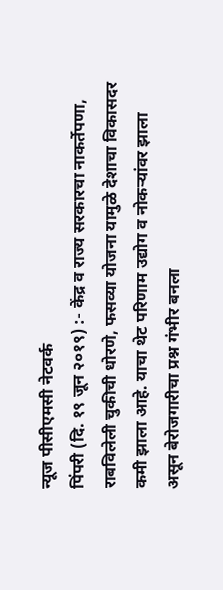न्यूज पीसीएमसी नेटवर्क
पिंपरी (दि. १९ जून २०१९) :- केंद्र व राज्य सरकारचा नाकर्तेपणा, राबविलेली चुकीची धोरणे, फसव्या योजना यामुळे देशाचा विकासदर कमी झाला आहे. याचा थेट परिणाम उद्योग व नोकऱ्यांवर झाला असून बेरोजगारीचा प्रश्न गंभीर बनला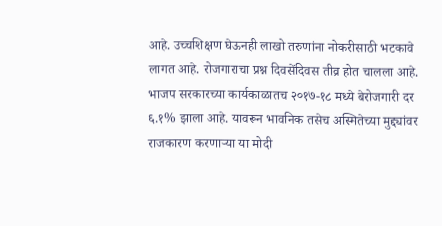आहे. उच्चशिक्षण घेऊनही लाखो तरुणांना नोकरीसाठी भटकावे लागत आहे. रोजगाराचा प्रश्न दिवसेंदिवस तीव्र होत चालला आहे. भाजप सरकारच्या कार्यकाळातच २०१७-१८ मध्ये बेरोजगारी दर ६.१% झाला आहे. यावरून भावनिक तसेच अस्मितेच्या मुद्द्यांवर राजकारण करणाऱ्या या मोदी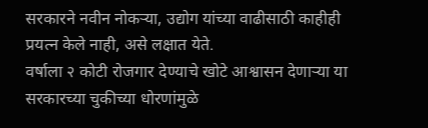सरकारने नवीन नोकऱ्या, उद्योग यांच्या वाढीसाठी काहीही प्रयत्न केले नाही, असे लक्षात येते.
वर्षाला २ कोटी रोजगार देण्याचे खोटे आश्वासन देणाऱ्या या सरकारच्या चुकीच्या धोरणांमुळे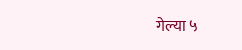गेल्या ५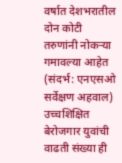वर्षात देशभरातील दोन कोटी तरुणांनी नोकऱ्या गमावल्या आहेत (संदर्भ: एनएसओ सर्वेक्षण अहवाल) उच्चशिक्षित बेरोजगार युवांची वाढती संख्या ही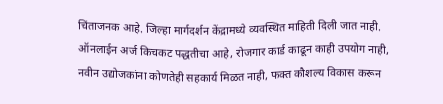चिंताजनक आहे. जिल्हा मार्गदर्शन केंद्रामध्ये व्यवस्थित माहिती दिली जात नाही. ऑनलाईन अर्ज किचकट पद्धतीचा आहे, रोजगार कार्ड काढून काही उपयोग नाही, नवीन उद्योजकांना कोणतेही सहकार्य मिळत नाही, फक्त कौशल्य विकास करून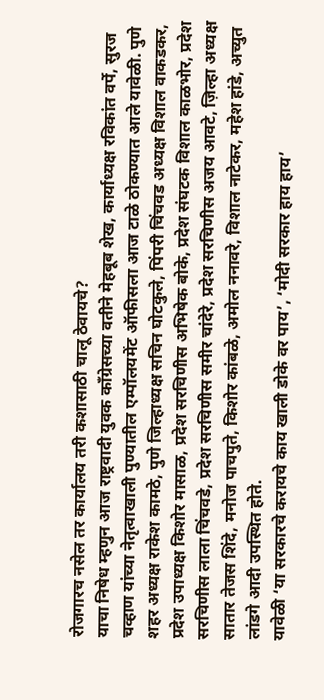रोजगारच नसेल तर कार्यालय तरी कशासाठी चालू ठेवायचे?
याचा निषेध म्हणुन आज राष्ट्रवादी युवक कॉंग्रेसच्या वतीने मेहबूब शेख, कार्याध्यक्ष रविकांत वर्पे, सुरज चव्हाण यांच्या नेतृत्वाखाली पुण्यातील एम्पॉलयमेंट ऑफीसला आज टाळे ठोकण्यात आले यावेळी. पुणे शहर अध्यक्ष राकेश कामठे, पुणे जिल्हाध्यक्ष सचिन घोटकुले, पिंपरी चिंचवड अध्यक्ष विशाल वाकडकर, प्रदेश उपाध्यक्ष किशोर मासाळ, प्रदेश सरचिणीस अभिषेक बोके, प्रदेश संघटक विशाल काळभोर, प्रदेश सरचिणीस लाला चिंचवडे, प्रदेश सरचिणीस समीर चांदेरे, प्रदेश सरचिणीस अजय आवटे, ज़िल्हा अध्यक्ष सातार तेजस शिंदे, मनोज पाचपुते, किशोर कांबळे, अमोल ननावरे, विशाल नाटेकर, महेश हांडे, अच्युत लांडगे आदी उपस्थित होते.
यावेळी ‘या सरकारचे करायचे काय खाली डोके वर पाय’, ‘मोदी सरकार हाय हाय’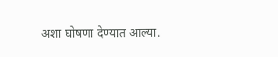अशा घोषणा देण्यात आल्या.